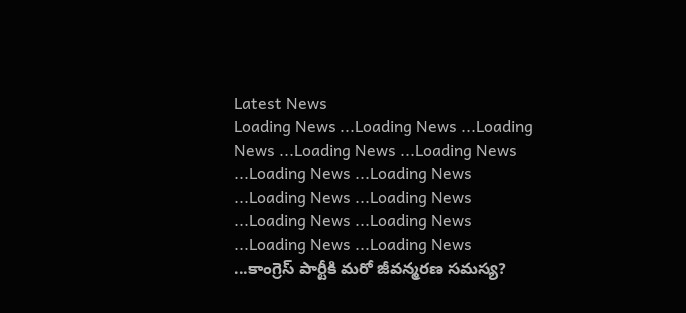Latest News
Loading News ...Loading News ...Loading News ...Loading News ...Loading News ...Loading News ...Loading News ...Loading News ...Loading News ...Loading News ...Loading News ...Loading News ...Loading News ...కాంగ్రెస్ పార్టీకి మరో జీవన్మరణ సమస్య?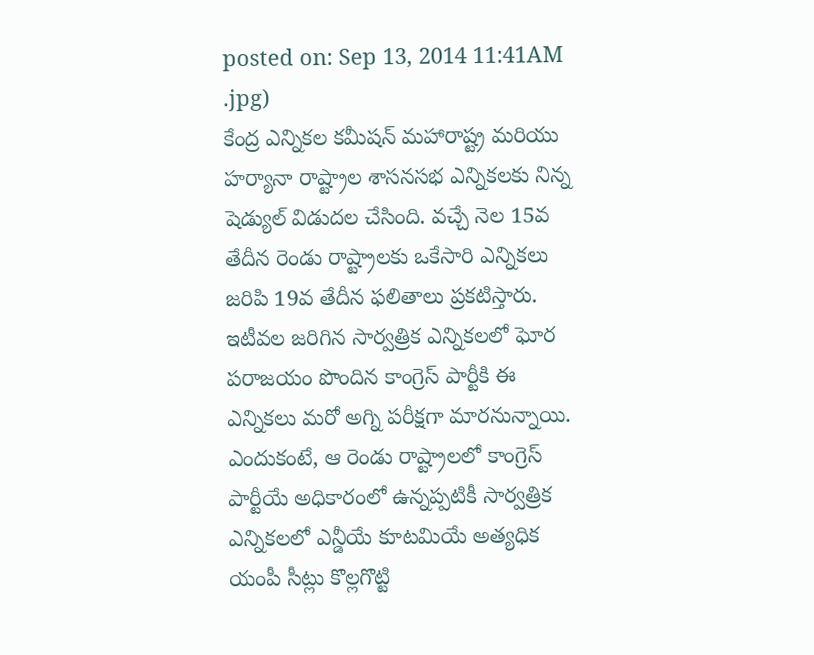posted on: Sep 13, 2014 11:41AM
.jpg)
కేంద్ర ఎన్నికల కమీషన్ మహారాష్ట్ర మరియు హర్యానా రాష్ట్రాల శాసనసభ ఎన్నికలకు నిన్న షెడ్యుల్ విడుదల చేసింది. వచ్చే నెల 15వ తేదీన రెండు రాష్ట్రాలకు ఒకేసారి ఎన్నికలు జరిపి 19వ తేదీన ఫలితాలు ప్రకటిస్తారు. ఇటీవల జరిగిన సార్వత్రిక ఎన్నికలలో ఘోర పరాజయం పొందిన కాంగ్రెస్ పార్టీకి ఈ ఎన్నికలు మరో అగ్ని పరీక్షగా మారనున్నాయి. ఎందుకంటే, ఆ రెండు రాష్ట్రాలలో కాంగ్రెస్ పార్టీయే అధికారంలో ఉన్నప్పటికీ సార్వత్రిక ఎన్నికలలో ఎన్డీయే కూటమియే అత్యధిక యంపీ సీట్లు కొల్లగొట్టి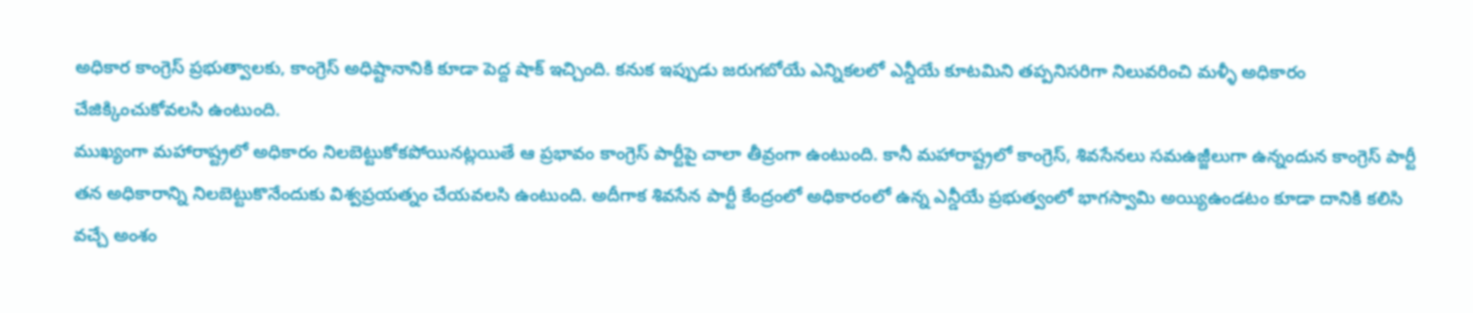అధికార కాంగ్రెస్ ప్రభుత్వాలకు, కాంగ్రెస్ అధిష్టానానికి కూడా పెద్ద షాక్ ఇచ్చింది. కనుక ఇప్పుడు జరుగబోయే ఎన్నికలలో ఎన్డీయే కూటమిని తప్పనిసరిగా నిలువరించి మళ్ళీ అధికారం చేజిక్కించుకోవలసి ఉంటుంది.
ముఖ్యంగా మహారాష్ట్రలో అధికారం నిలబెట్టుకోకపోయినట్లయితే ఆ ప్రభావం కాంగ్రెస్ పార్టీపై చాలా తీవ్రంగా ఉంటుంది. కానీ మహారాష్ట్రలో కాంగ్రెస్, శివసేనలు సమఉజ్జీలుగా ఉన్నందున కాంగ్రెస్ పార్టీ తన అధికారాన్ని నిలబెట్టుకొనేందుకు విశ్వప్రయత్నం చేయవలసి ఉంటుంది. అదీగాక శివసేన పార్టీ కేంద్రంలో అధికారంలో ఉన్న ఎన్డీయే ప్రభుత్వంలో భాగస్వామి అయ్యిఉండటం కూడా దానికి కలిసి వచ్చే అంశం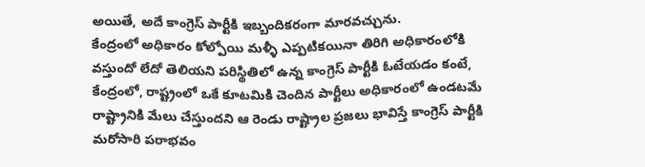అయితే, అదే కాంగ్రెస్ పార్టీకి ఇబ్బందికరంగా మారవచ్చును.
కేంద్రంలో అధికారం కోల్పోయి మళ్ళీ ఎప్పటికయినా తిరిగి అధికారంలోకి వస్తుందో లేదో తెలియని పరిస్థితిలో ఉన్న కాంగ్రెస్ పార్టీకి ఓటేయడం కంటే, కేంద్రంలో, రాష్ట్రంలో ఒకే కూటమికి చెందిన పార్టీలు అధికారంలో ఉండటమే రాష్ట్రానికి మేలు చేస్తుందని ఆ రెండు రాష్ట్రాల ప్రజలు భావిస్తే కాంగ్రెస్ పార్టీకి మరోసారి పరాభవం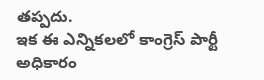తప్పదు.
ఇక ఈ ఎన్నికలలో కాంగ్రెస్ పార్టీ అధికారం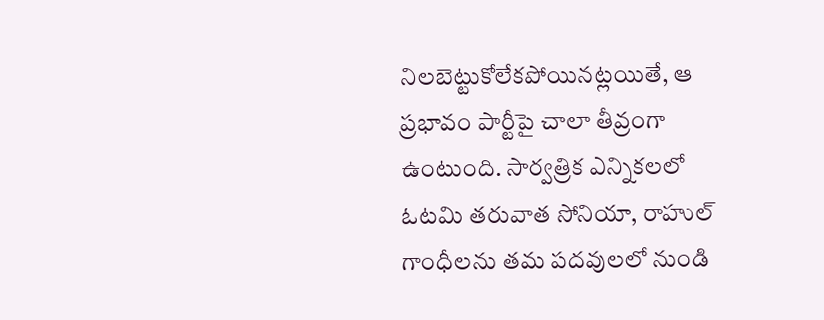నిలబెట్టుకోలేకపోయినట్లయితే, ఆ ప్రభావం పార్టీపై చాలా తీవ్రంగా ఉంటుంది. సార్వత్రిక ఎన్నికలలో ఓటమి తరువాత సోనియా, రాహుల్ గాంధీలను తమ పదవులలో నుండి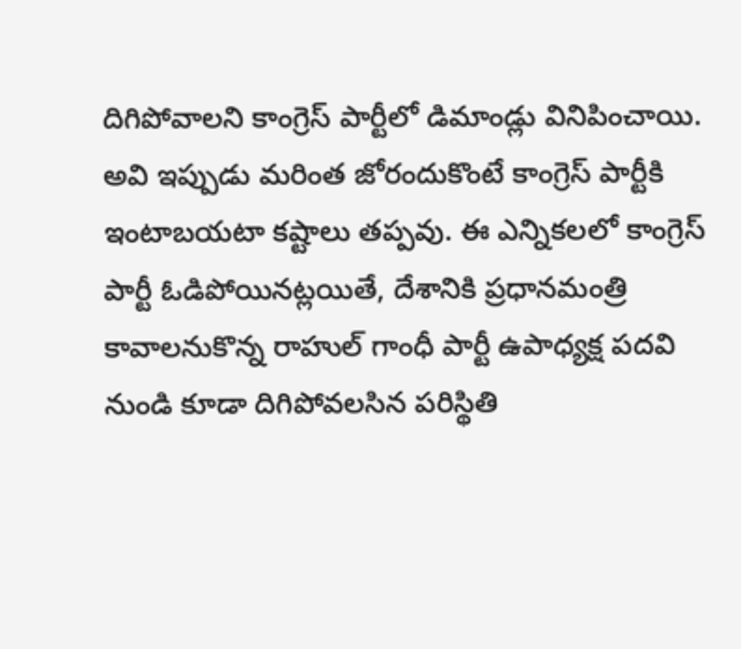దిగిపోవాలని కాంగ్రెస్ పార్టీలో డిమాండ్లు వినిపించాయి. అవి ఇప్పుడు మరింత జోరందుకొంటే కాంగ్రెస్ పార్టీకి ఇంటాబయటా కష్టాలు తప్పవు. ఈ ఎన్నికలలో కాంగ్రెస్ పార్టీ ఓడిపోయినట్లయితే, దేశానికి ప్రధానమంత్రి కావాలనుకొన్న రాహుల్ గాంధీ పార్టీ ఉపాధ్యక్ష పదవి నుండి కూడా దిగిపోవలసిన పరిస్థితి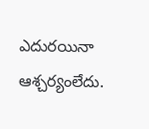ఎదురయినా ఆశ్చర్యంలేదు.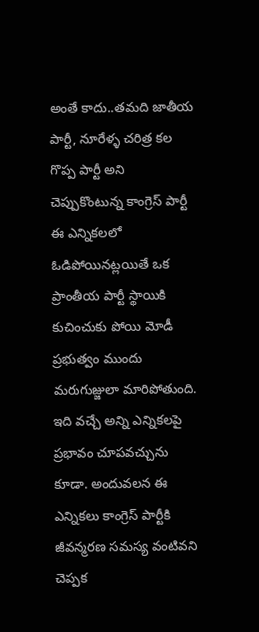అంతే కాదు..తమది జాతీయ పార్టీ, నూరేళ్ళ చరిత్ర కల గొప్ప పార్టీ అని చెప్పుకొంటున్న కాంగ్రెస్ పార్టీ ఈ ఎన్నికలలో ఓడిపోయినట్లయితే ఒక ప్రాంతీయ పార్టీ స్థాయికి కుచించుకు పోయి మోడీ ప్రభుత్వం ముందు మరుగుజ్జులా మారిపోతుంది. ఇది వచ్చే అన్ని ఎన్నికలపై ప్రభావం చూపవచ్చును కూడా. అందువలన ఈ ఎన్నికలు కాంగ్రెస్ పార్టీకి జీవన్మరణ సమస్య వంటివని చెప్పక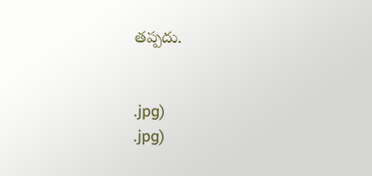తప్పదు.


.jpg)
.jpg)